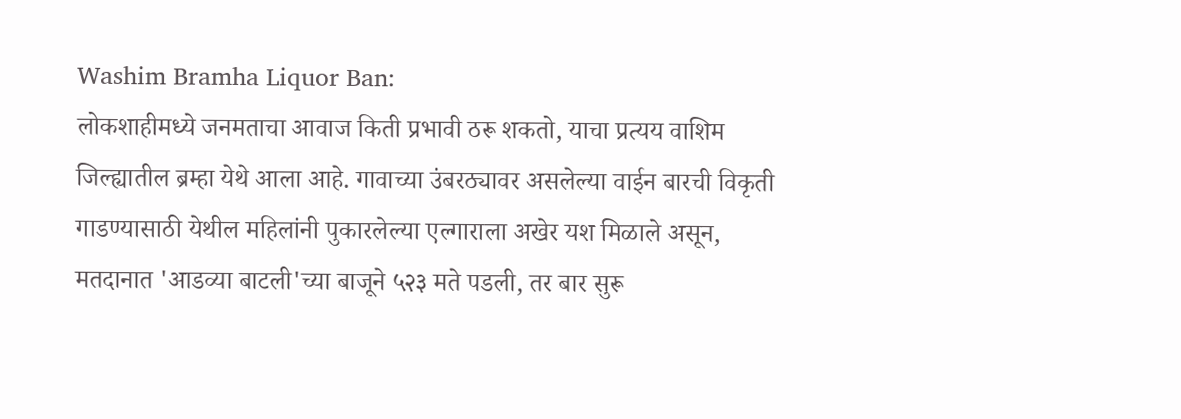Washim Bramha Liquor Ban:
लोकशाहीमध्ये जनमताचा आवाज किती प्रभावी ठरू शकतो, याचा प्रत्यय वाशिम जिल्ह्यातील ब्रम्हा येथे आला आहे. गावाच्या उंबरठ्यावर असलेल्या वाईन बारची विकृती गाडण्यासाठी येथील महिलांनी पुकारलेल्या एल्गाराला अखेर यश मिळाले असून, मतदानात 'आडव्या बाटली'च्या बाजूने ५२३ मते पडली, तर बार सुरू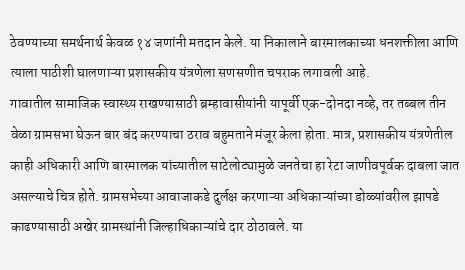ठेवण्याच्या समर्थनार्थ केवळ १४ जणांनी मतदान केले. या निकालाने बारमालकाच्या धनशक्तीला आणि त्याला पाठीशी घालणाऱ्या प्रशासकीय यंत्रणेला सणसणीत चपराक लगावली आहे.
गावातील सामाजिक स्वास्थ्य राखण्यासाठी ब्रम्हावासीयांनी यापूर्वी एक-दोनदा नव्हे, तर तब्बल तीन वेळा ग्रामसभा घेऊन बार बंद करण्याचा ठराव बहुमताने मंजूर केला होता. मात्र, प्रशासकीय यंत्रणेतील काही अधिकारी आणि बारमालक यांच्यातील साटेलोट्यामुळे जनतेचा हा रेटा जाणीवपूर्वक दाबला जात असल्याचे चित्र होते. ग्रामसभेच्या आवाजाकडे दुर्लक्ष करणाऱ्या अधिकाऱ्यांच्या डोळ्यांवरील झापडे काढण्यासाठी अखेर ग्रामस्थांनी जिल्हाधिकाऱ्यांचे दार ठोठावले. या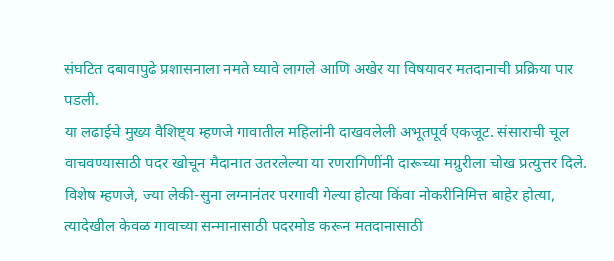संघटित दबावापुढे प्रशासनाला नमते घ्यावे लागले आणि अखेर या विषयावर मतदानाची प्रक्रिया पार पडली.
या लढाईचे मुख्य वैशिष्ट्य म्हणजे गावातील महिलांनी दाखवलेली अभूतपूर्व एकजूट. संसाराची चूल वाचवण्यासाठी पदर खोचून मैदानात उतरलेल्या या रणरागिणींनी दारूच्या मग्रुरीला चोख प्रत्युत्तर दिले. विशेष म्हणजे, ज्या लेकी-सुना लग्नानंतर परगावी गेल्या होत्या किंवा नोकरीनिमित्त बाहेर होत्या, त्यादेखील केवळ गावाच्या सन्मानासाठी पदरमोड करून मतदानासाठी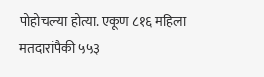पोहोचल्या होत्या. एकूण ८१६ महिला मतदारांपैकी ५५३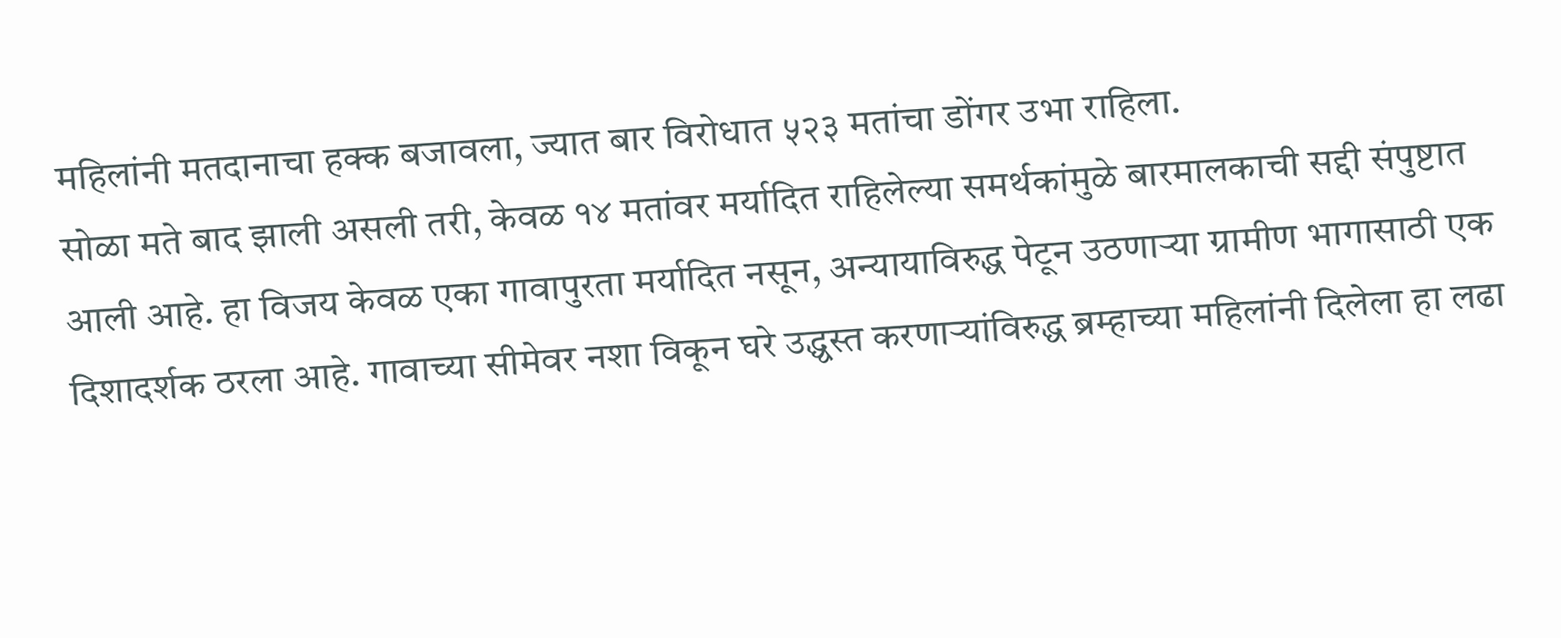महिलांनी मतदानाचा हक्क बजावला, ज्यात बार विरोधात ५२३ मतांचा डोंगर उभा राहिला.
सोळा मते बाद झाली असली तरी, केवळ १४ मतांवर मर्यादित राहिलेल्या समर्थकांमुळे बारमालकाची सद्दी संपुष्टात आली आहे. हा विजय केवळ एका गावापुरता मर्यादित नसून, अन्यायाविरुद्ध पेटून उठणाऱ्या ग्रामीण भागासाठी एक दिशादर्शक ठरला आहे. गावाच्या सीमेवर नशा विकून घरे उद्ध्वस्त करणाऱ्यांविरुद्ध ब्रम्हाच्या महिलांनी दिलेला हा लढा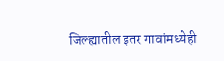जिल्ह्यातील इतर गावांमध्येही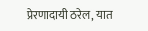प्रेरणादायी ठरेल, यात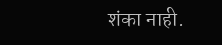शंका नाही.